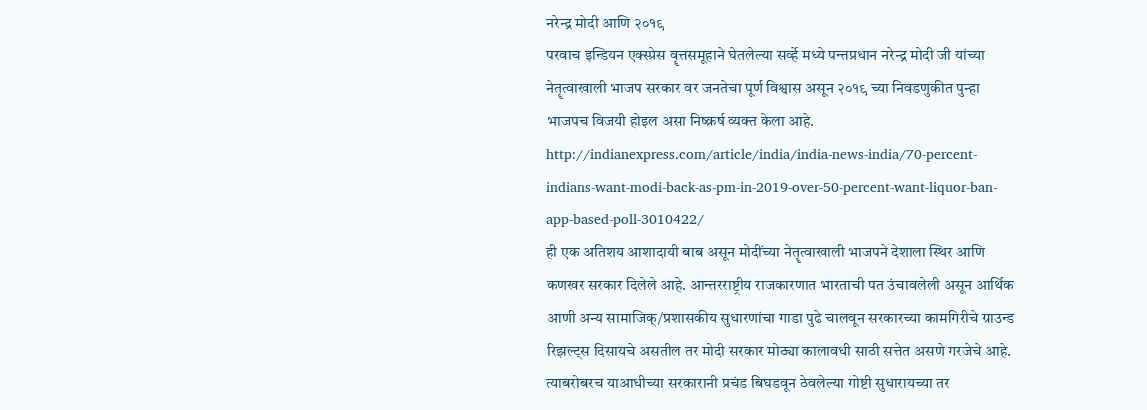नरेन्द्र मोदी आणि २०१९
परवाच इन्डियन एक्स्प्रेस वॄत्तसमूहाने घेतलेल्या सर्व्हे मध्ये पन्तप्रधान नरेन्द्र मोदी जी यांच्या नेतॄत्वाखाली भाजप सरकार वर जनतेचा पूर्ण विश्वास असून २०१९ च्या निवडणुकीत पुन्हा भाजपच विजयी होइल असा निष्क्रर्ष व्यक्त केला आहे.
http://indianexpress.com/article/india/india-news-india/70-percent-indians-want-modi-back-as-pm-in-2019-over-50-percent-want-liquor-ban-app-based-poll-3010422/
ही एक अतिशय आशादायी बाब असून मोदींच्या नेतॄत्वाखाली भाजपने देशाला स्थिर आणि कणखर सरकार दिलेले आहे. आन्तरराष्ट्रीय राजकारणात भारताची पत उंचावलेली असून आर्थिक आणी अन्य सामाजिक्/प्रशासकीय सुधारणांचा गाडा पुढे चालवून सरकारच्या कामगिरीचे ग्राउन्ड रिझल्ट्स दिसायचे असतील तर मोदी सरकार मोठ्या कालावधी साठी सत्तेत असणे गरजेचे आहे. त्याबरोबरच याआधीच्या सरकारानी प्रचंड बिघडवून ठेवलेल्या गोष्टी सुधारायच्या तर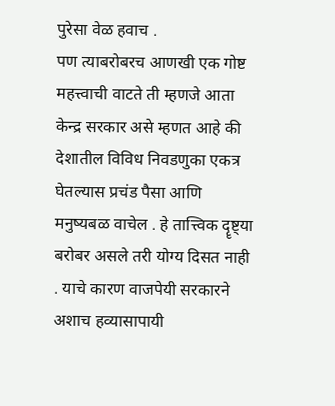पुरेसा वेळ हवाच .
पण त्याबरोबरच आणखी एक गोष्ट महत्त्वाची वाटते ती म्हणजे आता केन्द्र सरकार असे म्हणत आहे की देशातील विविध निवडणुका एकत्र घेतल्यास प्रचंड पैसा आणि मनुष्यबळ वाचेल . हे तात्त्विक दॄष्ट्या बरोबर असले तरी योग्य दिसत नाही . याचे कारण वाजपेयी सरकारने अशाच हव्यासापायी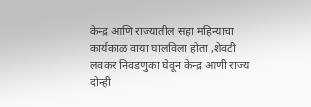केन्द्र आणि राज्यातील सहा महिन्याचा कार्यकाळ वाया घालविला होता ,शेवटी लवकर निवडणुका घेवून केन्द्र आणी राज्य दोन्ही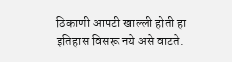ठिकाणी आपटी खाल्ली होती हा इतिहास विसरू नये असे वाटते.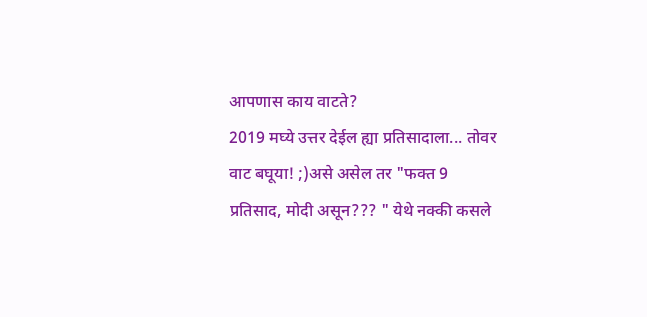आपणास काय वाटते?
2019 मघ्ये उत्तर देईल ह्या प्रतिसादाला... तोवर वाट बघूया! ;)असे असेल तर "फक्त 9 प्रतिसाद, मोदी असून??? " येथे नक्की कसले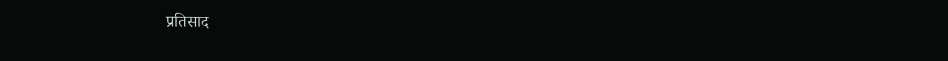प्रतिसाद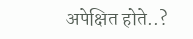अपेक्षित होते..?